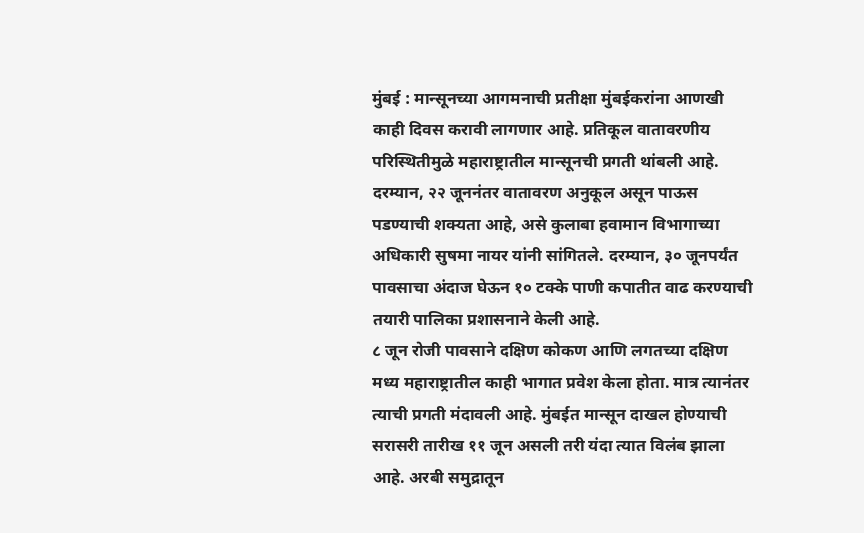मुंबई : मान्सूनच्या आगमनाची प्रतीक्षा मुंबईकरांना आणखी काही दिवस करावी लागणार आहे. प्रतिकूल वातावरणीय परिस्थितीमुळे महाराष्ट्रातील मान्सूनची प्रगती थांबली आहे. दरम्यान, २२ जूननंतर वातावरण अनुकूल असून पाऊस पडण्याची शक्यता आहे, असे कुलाबा हवामान विभागाच्या अधिकारी सुषमा नायर यांनी सांगितले. दरम्यान, ३० जूनपर्यंत पावसाचा अंदाज घेऊन १० टक्के पाणी कपातीत वाढ करण्याची तयारी पालिका प्रशासनाने केली आहे.
८ जून रोजी पावसाने दक्षिण कोकण आणि लगतच्या दक्षिण मध्य महाराष्ट्रातील काही भागात प्रवेश केला होता. मात्र त्यानंतर त्याची प्रगती मंदावली आहे. मुंबईत मान्सून दाखल होण्याची सरासरी तारीख ११ जून असली तरी यंदा त्यात विलंब झाला आहे. अरबी समुद्रातून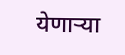येणाऱ्या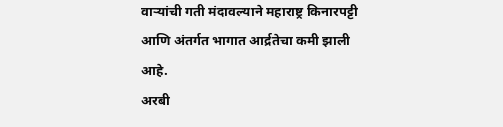वाऱ्यांची गती मंदावल्याने महाराष्ट्र किनारपट्टी आणि अंतर्गत भागात आर्द्रतेचा कमी झाली आहे.
अरबी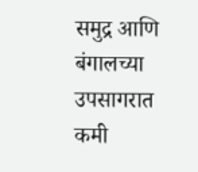समुद्र आणि बंगालच्या उपसागरात कमी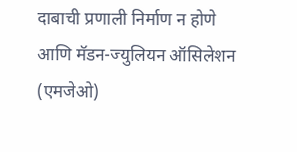दाबाची प्रणाली निर्माण न होणे आणि मॅडन-ज्युलियन ऑसिलेशन (एमजेओ)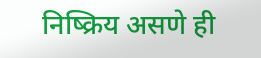निष्क्रिय असणे ही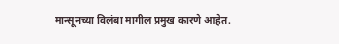मान्सूनच्या विलंबा मागील प्रमुख कारणे आहेत.